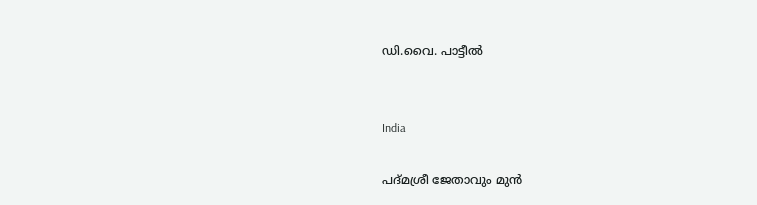ഡി.വൈ. പാട്ടീൽ


India

പദ്മശ്രീ ജേതാവും മുൻ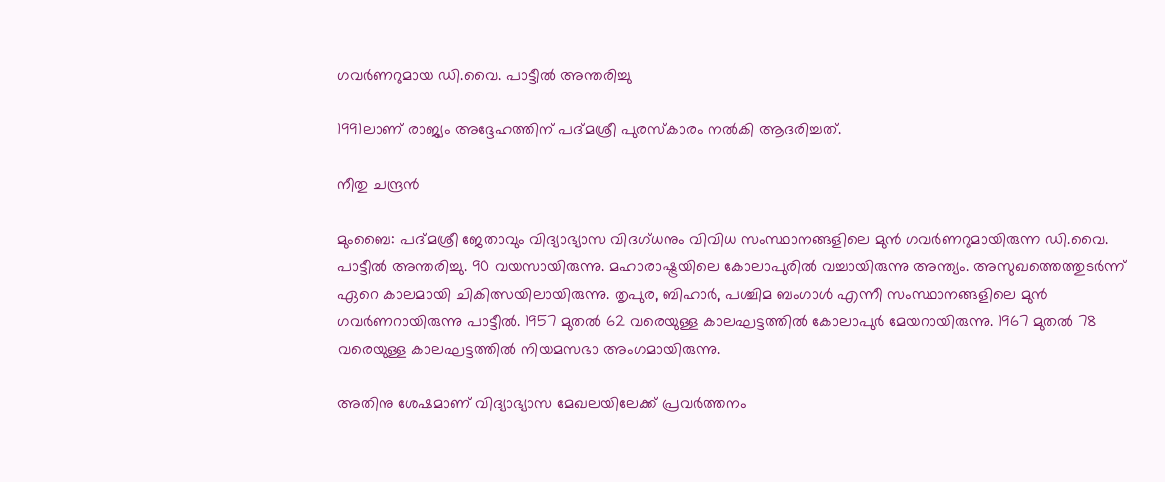ഗവർണറുമായ ഡി.വൈ. പാട്ടീൽ അന്തരിച്ചു

1991ലാണ് രാജ്യം അദ്ദേഹത്തിന് പദ്മശ്രീ പുരസ്കാരം നൽകി ആദരിച്ചത്.

നീതു ചന്ദ്രൻ

മുംബൈ: പദ്മശ്രീ ജേതാവും വിദ്യാഭ്യാസ വിദഗ്ധനും വിവിധ സംസ്ഥാനങ്ങളിലെ മുൻ ഗവർണറുമായിരുന്ന ഡി.വൈ. പാട്ടീൽ അന്തരിച്ചു. 90 വയസായിരുന്നു. മഹാരാഷ്ട്രയിലെ കോലാപുരിൽ വച്ചായിരുന്നു അന്ത്യം. അസുഖത്തെത്തുടർന്ന് ഏറെ കാലമായി ചികിത്സയിലായിരുന്നു. തൃപുര, ബിഹാർ, പശ്ചിമ ബംഗാൾ എന്നീ സംസ്ഥാനങ്ങളിലെ മുൻ ഗവർണറായിരുന്നു പാട്ടീൽ. 1957 മുതൽ 62 വരെയുള്ള കാലഘട്ടത്തിൽ കോലാപുർ മേയറായിരുന്നു. 1967 മുതൽ 78 വരെയുള്ള കാലഘട്ടത്തിൽ നിയമസഭാ അംഗമായിരുന്നു.

അതിനു ശേഷമാണ് വിദ്യാഭ്യാസ മേഖലയിലേക്ക് പ്രവർത്തനം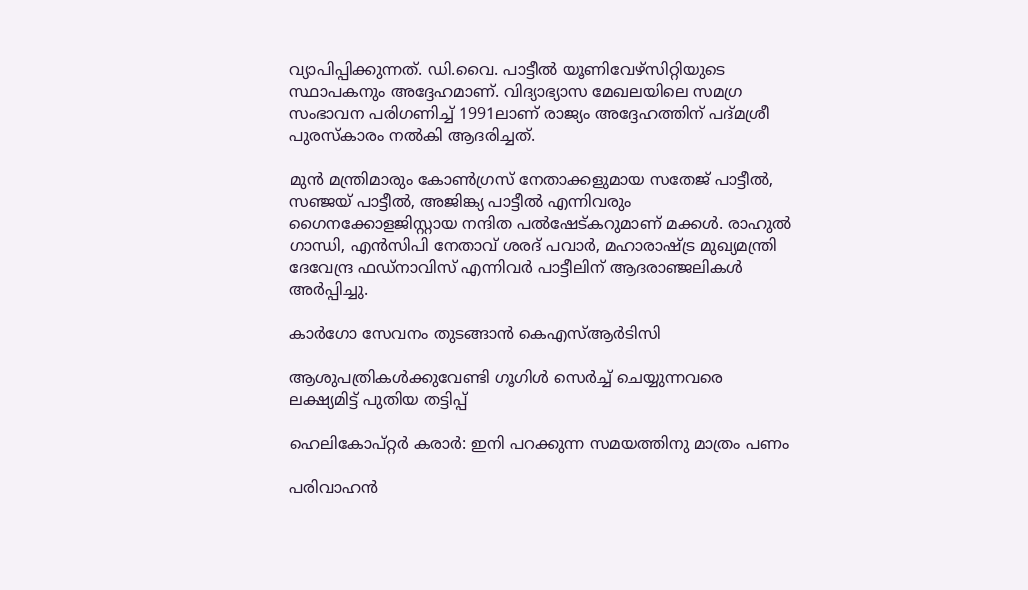വ്യാപിപ്പിക്കുന്നത്. ഡി.വൈ. പാട്ടീൽ യൂണിവേഴ്സിറ്റിയുടെ സ്ഥാപകനും അദ്ദേഹമാണ്. വിദ്യാഭ്യാസ മേഖലയിലെ സമഗ്ര സംഭാവന പരിഗണിച്ച് 1991ലാണ് രാജ്യം അദ്ദേഹത്തിന് പദ്മശ്രീ പുരസ്കാരം നൽകി ആദരിച്ചത്.

മുൻ മന്ത്രിമാരും കോൺഗ്രസ് നേതാക്കളുമായ സതേജ് പാട്ടീൽ, സഞ്ജയ് പാട്ടീൽ, അജിങ്ക്യ പാട്ടീൽ എന്നിവരും ഗൈനക്കോളജിസ്റ്റായ നന്ദിത പൽഷേട്കറുമാണ് മക്കൾ. രാഹുൽ ഗാന്ധി, എൻസിപി നേതാവ് ശരദ് പവാർ, മഹാരാഷ്‌ട്ര മുഖ്യമന്ത്രി ദേവേന്ദ്ര ഫഡ്നാവിസ് എന്നിവർ പാട്ടീലിന് ആദരാഞ്ജലികൾ അർപ്പിച്ചു.

കാർഗോ സേവനം തുടങ്ങാൻ കെഎസ്ആർടിസി

ആശുപത്രികൾക്കുവേണ്ടി ഗൂഗിൾ സെർച്ച് ചെയ്യുന്നവരെ ലക്ഷ്യമിട്ട് പുതിയ തട്ടിപ്പ്

ഹെലികോപ്റ്റർ കരാർ: ഇനി പറക്കുന്ന സമയത്തിനു മാത്രം പണം

പരിവാഹൻ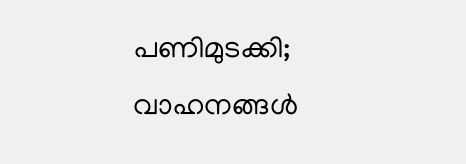പണിമുടക്കി; വാഹനങ്ങൾ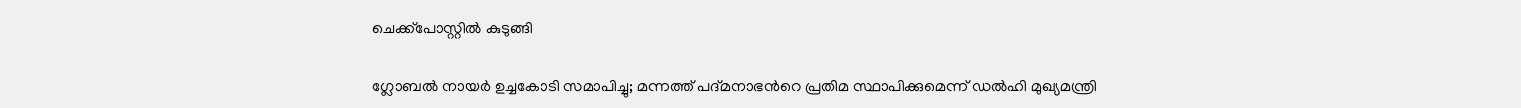ചെക്ക്പോസ്റ്റിൽ കുടുങ്ങി

ഗ്ലോബൽ നായർ ഉച്ചകോടി സമാപിച്ചു; മന്നത്ത് പദ്മനാഭന്‍റെ പ്രതിമ സ്ഥാപിക്കുമെന്ന് ഡൽഹി മുഖ്യമന്ത്രി